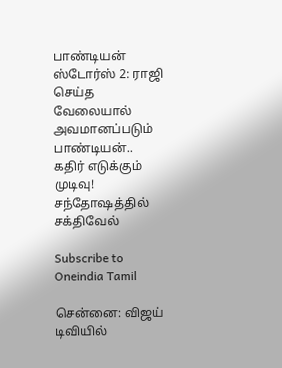பாண்டியன் ஸ்டோர்ஸ் 2: ராஜி செய்த வேலையால் அவமானப்படும் பாண்டியன்.. கதிர் எடுக்கும் முடிவு! சந்தோஷத்தில் சக்திவேல்

Subscribe to Oneindia Tamil

சென்னை: விஜய் டிவியில்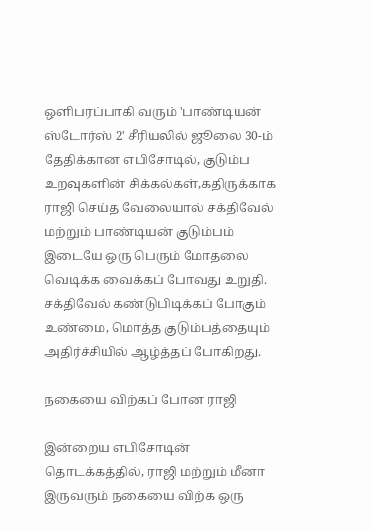ஒளிபரப்பாகி வரும் 'பாண்டியன் ஸ்டோர்ஸ் 2' சீரியலில் ஜூலை 30-ம் தேதிக்கான எபிசோடில், குடும்ப உறவுகளின் சிக்கல்கள்,கதிருக்காக ராஜி செய்த வேலையால் சக்திவேல் மற்றும் பாண்டியன் குடும்பம் இடையே ஒரு பெரும் மோதலை வெடிக்க வைக்கப் போவது உறுதி. சக்திவேல் கண்டுபிடிக்கப் போகும் உண்மை, மொத்த குடும்பத்தையும் அதிர்ச்சியில் ஆழ்த்தப் போகிறது.

நகையை விற்கப் போன ராஜி

இன்றைய எபிசோடின் தொடக்கத்தில், ராஜி மற்றும் மீனா இருவரும் நகையை விற்க ஒரு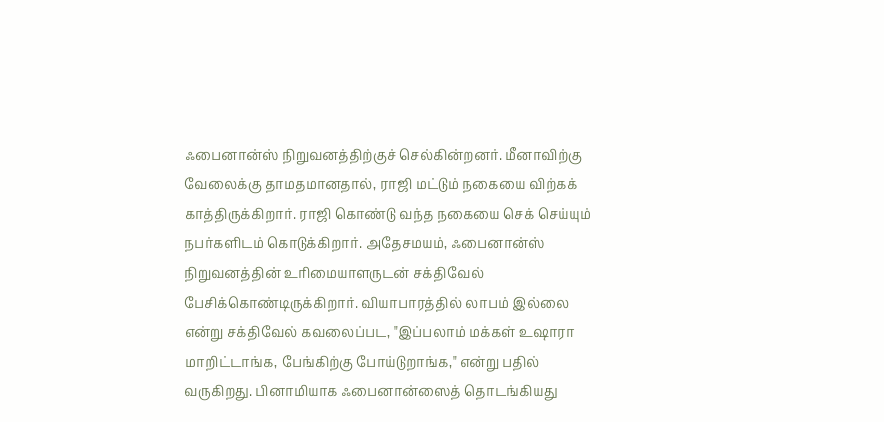ஃபைனான்ஸ் நிறுவனத்திற்குச் செல்கின்றனர். மீனாவிற்கு வேலைக்கு தாமதமானதால், ராஜி மட்டும் நகையை விற்கக் காத்திருக்கிறார். ராஜி கொண்டு வந்த நகையை செக் செய்யும் நபர்களிடம் கொடுக்கிறார். அதேசமயம், ஃபைனான்ஸ் நிறுவனத்தின் உரிமையாளருடன் சக்திவேல் பேசிக்கொண்டிருக்கிறார். வியாபாரத்தில் லாபம் இல்லை என்று சக்திவேல் கவலைப்பட, "இப்பலாம் மக்கள் உஷாரா மாறிட்டாங்க, பேங்கிற்கு போய்டுறாங்க," என்று பதில் வருகிறது. பினாமியாக ஃபைனான்ஸைத் தொடங்கியது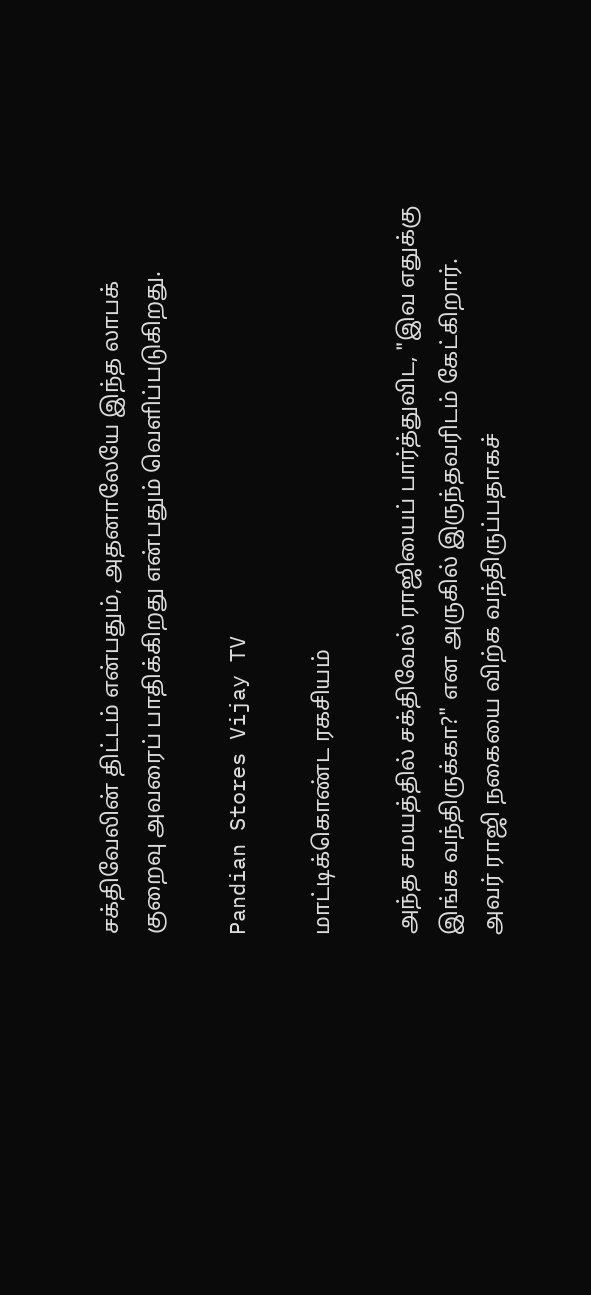சக்திவேலின் திட்டம் என்பதும், அதனாலேயே இந்த லாபக் குறைவு அவரைப் பாதிக்கிறது என்பதும் வெளிப்படுகிறது.

Pandian Stores Vijay TV

மாட்டிக்கொண்ட ரகசியம்

அந்த சமயத்தில் சக்திவேல் ராஜியைப் பார்த்துவிட, "இவ எதுக்கு இங்க வந்திருக்கா?" என அருகில் இருந்தவரிடம் கேட்கிறார். அவர் ராஜி நகையை விற்க வந்திருப்பதாகச்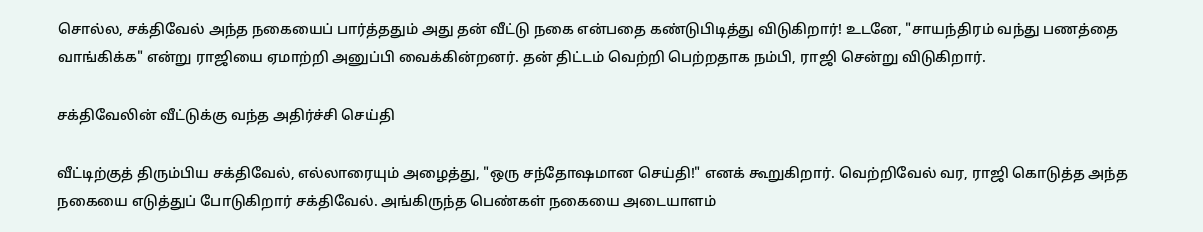சொல்ல, சக்திவேல் அந்த நகையைப் பார்த்ததும் அது தன் வீட்டு நகை என்பதை கண்டுபிடித்து விடுகிறார்! உடனே, "சாயந்திரம் வந்து பணத்தை வாங்கிக்க" என்று ராஜியை ஏமாற்றி அனுப்பி வைக்கின்றனர். தன் திட்டம் வெற்றி பெற்றதாக நம்பி, ராஜி சென்று விடுகிறார்.

சக்திவேலின் வீட்டுக்கு வந்த அதிர்ச்சி செய்தி

வீட்டிற்குத் திரும்பிய சக்திவேல், எல்லாரையும் அழைத்து, "ஒரு சந்தோஷமான செய்தி!" எனக் கூறுகிறார். வெற்றிவேல் வர, ராஜி கொடுத்த அந்த நகையை எடுத்துப் போடுகிறார் சக்திவேல். அங்கிருந்த பெண்கள் நகையை அடையாளம்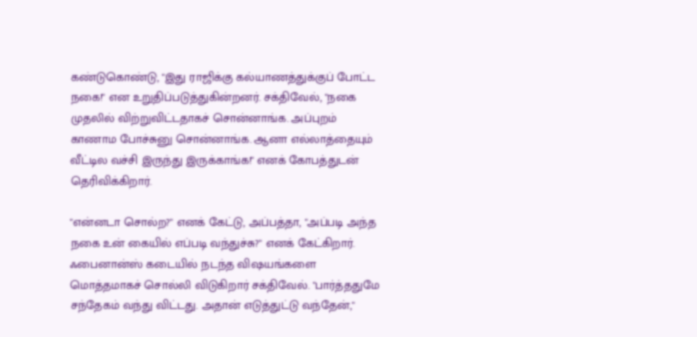கண்டுகொண்டு, "இது ராஜிக்கு கல்யாணத்துக்குப் போட்ட நகை!" என உறுதிப்படுத்துகின்றனர். சக்திவேல், "நகை முதலில் விற்றுவிட்டதாகச் சொன்னாங்க. அப்புறம் காணாம போச்சுனு சொன்னாங்க. ஆனா எல்லாத்தையும் வீட்டில வச்சி இருந்து இருக்காங்க!" எனக் கோபத்துடன் தெரிவிக்கிறார்.

"என்னடா சொல்ற?" எனக் கேட்டு, அப்பத்தா, "அப்படி அந்த நகை உன் கையில் எப்படி வந்துச்சு?" எனக் கேட்கிறார். ஃபைனான்ஸ் கடையில் நடந்த விஷயங்களை மொத்தமாகச் சொல்லி விடுகிறார் சக்திவேல். "பார்த்ததுமே சந்தேகம் வந்து விட்டது. அதான் எடுத்துட்டு வந்தேன்,"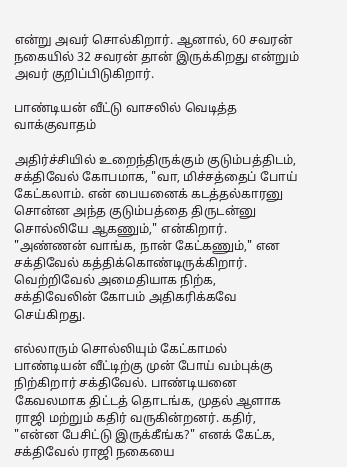என்று அவர் சொல்கிறார். ஆனால், 60 சவரன் நகையில் 32 சவரன் தான் இருக்கிறது என்றும் அவர் குறிப்பிடுகிறார்.

பாண்டியன் வீட்டு வாசலில் வெடித்த வாக்குவாதம்

அதிர்ச்சியில் உறைந்திருக்கும் குடும்பத்திடம், சக்திவேல் கோபமாக, "வா, மிச்சத்தைப் போய் கேட்கலாம். என் பையனைக் கடத்தல்காரனு சொன்ன அந்த குடும்பத்தை திருடன்னு சொல்லியே ஆகணும்," என்கிறார். "அண்ணன் வாங்க, நான் கேட்கணும்," என சக்திவேல் கத்திக்கொண்டிருக்கிறார். வெற்றிவேல் அமைதியாக நிற்க, சக்திவேலின் கோபம் அதிகரிக்கவே செய்கிறது.

எல்லாரும் சொல்லியும் கேட்காமல் பாண்டியன் வீட்டிற்கு முன் போய் வம்புக்கு நிற்கிறார் சக்திவேல். பாண்டியனை கேவலமாக திட்டத் தொடங்க, முதல் ஆளாக ராஜி மற்றும் கதிர் வருகின்றனர். கதிர், "என்ன பேசிட்டு இருக்கீங்க?" எனக் கேட்க, சக்திவேல் ராஜி நகையை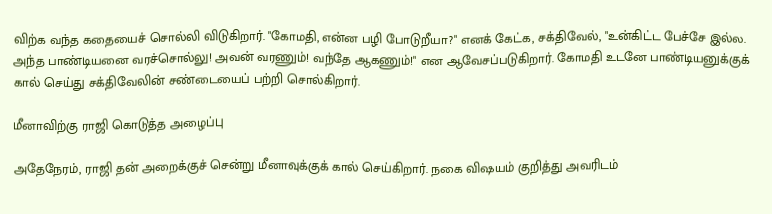விற்க வந்த கதையைச் சொல்லி விடுகிறார். "கோமதி, என்ன பழி போடுறீயா?" எனக் கேட்க, சக்திவேல், "உன்கிட்ட பேச்சே இல்ல. அந்த பாண்டியனை வரச்சொல்லு! அவன் வரணும்! வந்தே ஆகணும்!" என ஆவேசப்படுகிறார். கோமதி உடனே பாண்டியனுக்குக் கால் செய்து சக்திவேலின் சண்டையைப் பற்றி சொல்கிறார்.

மீனாவிற்கு ராஜி கொடுத்த அழைப்பு

அதேநேரம், ராஜி தன் அறைக்குச் சென்று மீனாவுக்குக் கால் செய்கிறார். நகை விஷயம் குறித்து அவரிடம்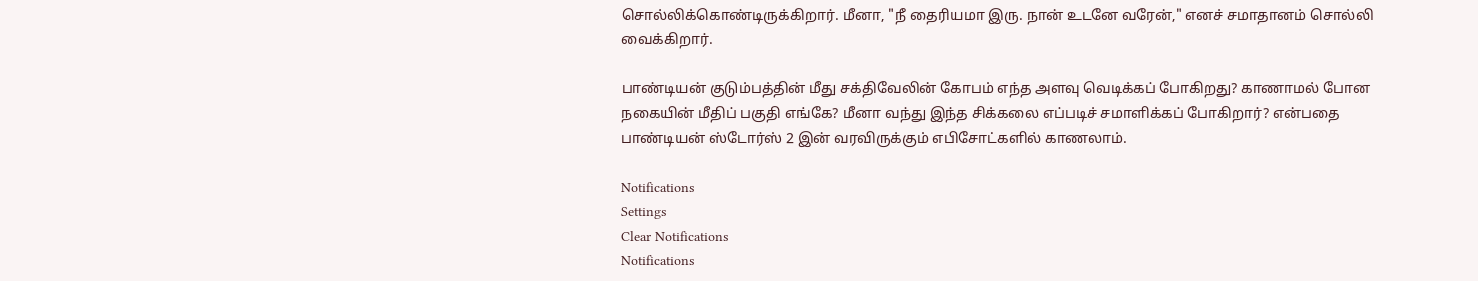சொல்லிக்கொண்டிருக்கிறார். மீனா, "நீ தைரியமா இரு. நான் உடனே வரேன்," எனச் சமாதானம் சொல்லி வைக்கிறார்.

பாண்டியன் குடும்பத்தின் மீது சக்திவேலின் கோபம் எந்த அளவு வெடிக்கப் போகிறது? காணாமல் போன நகையின் மீதிப் பகுதி எங்கே? மீனா வந்து இந்த சிக்கலை எப்படிச் சமாளிக்கப் போகிறார்? என்பதை பாண்டியன் ஸ்டோர்ஸ் 2 இன் வரவிருக்கும் எபிசோட்களில் காணலாம்.

Notifications
Settings
Clear Notifications
Notifications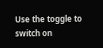Use the toggle to switch on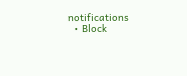notifications
  • Block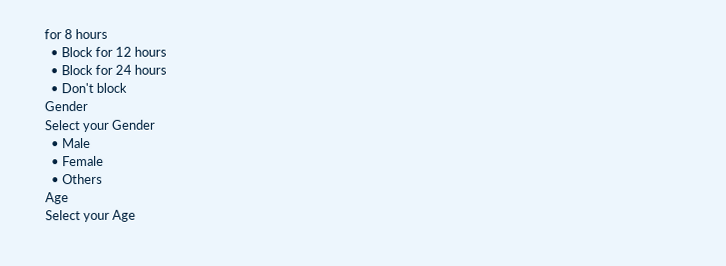for 8 hours
  • Block for 12 hours
  • Block for 24 hours
  • Don't block
Gender
Select your Gender
  • Male
  • Female
  • Others
Age
Select your Age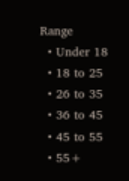Range
  • Under 18
  • 18 to 25
  • 26 to 35
  • 36 to 45
  • 45 to 55
  • 55+